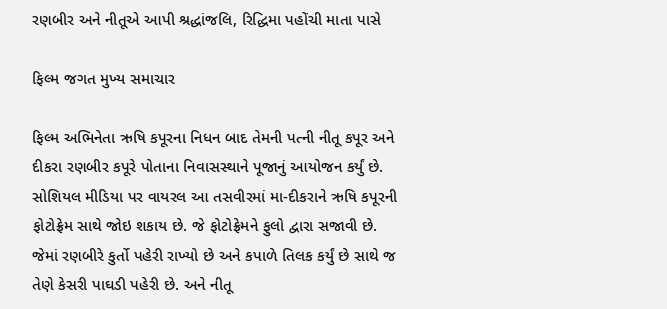રણબીર અને નીતૂએ આપી શ્રદ્ધાંજલિ, રિદ્ધિમા પહોંચી માતા પાસે

ફિલ્મ જગત મુખ્ય સમાચાર

ફિલ્મ અભિનેતા ઋષિ કપૂરના નિધન બાદ તેમની પત્ની નીતૂ કપૂર અને દીકરા રણબીર કપૂરે પોતાના નિવાસસ્થાને પૂજાનું આયોજન કર્યું છે. સોશિયલ મીડિયા પર વાયરલ આ તસવીરમાં મા-દીકરાને ઋષિ કપૂરની ફોટોફ્રેમ સાથે જોઇ શકાય છે. જે ફોટોફ્રેમને ફુલો દ્વારા સજાવી છે. જેમાં રણબીરે કુર્તો પહેરી રાખ્યો છે અને કપાળે તિલક કર્યું છે સાથે જ તેણે કેસરી પાઘડી પહેરી છે. અને નીતૂ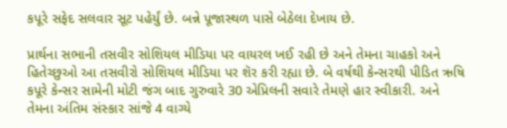કપૂરે સફેદ સલવાર સૂટ પહેર્યું છે. બન્ને પૂજાસ્થળ પાસે બેઠેલા દેખાય છે.

પ્રાર્થના સભાની તસવીર સોશિયલ મીડિયા પર વાયરલ ખઈ રહી છે અને તેમના ચાહકો અને હિતેચ્છુઓ આ તસવીરો સોશિયલ મીડિયા પર શૅર કરી રહ્યા છે. બે વર્ષથી કેન્સરથી પીડિત ઋષિ કપૂરે કેન્સર સામેની મોટી જંગ બાદ ગુરુવારે 30 એપ્રિલની સવારે તેમણે હાર સ્વીકારી. અને તેમના અંતિમ સંસ્કાર સાંજે 4 વાગ્યે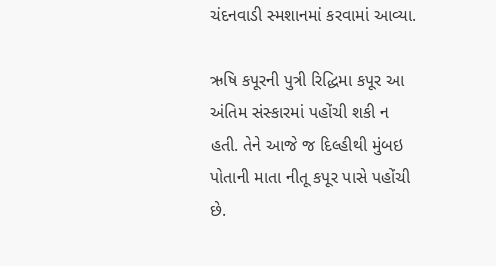ચંદનવાડી સ્મશાનમાં કરવામાં આવ્યા.

ઋષિ કપૂરની પુત્રી રિદ્ધિમા કપૂર આ અંતિમ સંસ્કારમાં પહોંચી શકી ન હતી. તેને આજે જ દિલ્હીથી મુંબઇ પોતાની માતા નીતૂ કપૂર પાસે પહોંચી છે.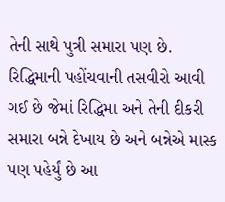તેની સાથે પુત્રી સમારા પણ છે. રિદ્ધિમાની પહોંચવાની તસવીરો આવી ગઈ છે જેમાં રિદ્ધિમા અને તેની દીકરી સમારા બન્ને દેખાય છે અને બન્નેએ માસ્ક પણ પહેર્યું છે આ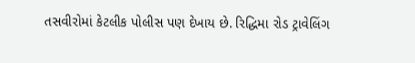તસવીરોમાં કેટલીક પોલીસ પણ દેખાય છે. રિદ્ધિમા રોડ ટ્રાવેલિંગ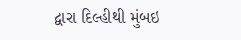દ્વારા દિલ્હીથી મુંબઇ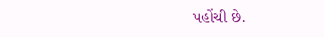પહોંચી છે.